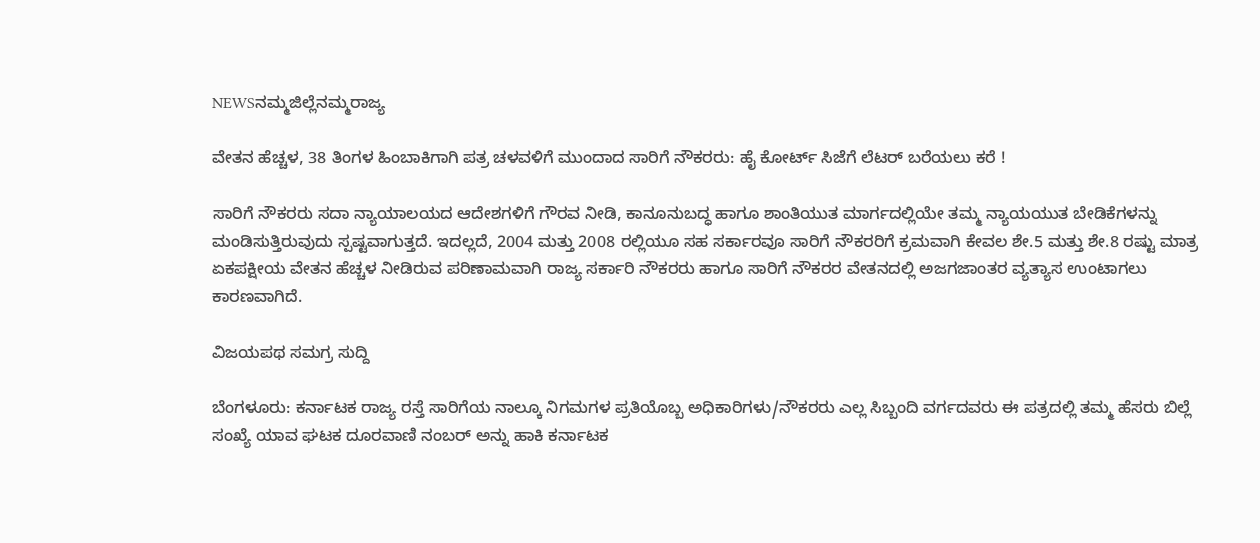NEWSನಮ್ಮಜಿಲ್ಲೆನಮ್ಮರಾಜ್ಯ

ವೇತನ ಹೆಚ್ಚಳ, 38 ತಿಂಗಳ ಹಿಂಬಾಕಿಗಾಗಿ ಪತ್ರ ಚಳವಳಿಗೆ ಮುಂದಾದ ಸಾರಿಗೆ ನೌಕರರು: ಹೈ ಕೋರ್ಟ್‌ ಸಿಜೆಗೆ ಲೆಟರ್ ಬರೆಯಲು ಕರೆ !

ಸಾರಿಗೆ ನೌಕರರು ಸದಾ ನ್ಯಾಯಾಲಯದ ಆದೇಶಗಳಿಗೆ ಗೌರವ ನೀಡಿ, ಕಾನೂನುಬದ್ಧ ಹಾಗೂ ಶಾಂತಿಯುತ ಮಾರ್ಗದಲ್ಲಿಯೇ ತಮ್ಮ ನ್ಯಾಯಯುತ ಬೇಡಿಕೆಗಳನ್ನು ಮಂಡಿಸುತ್ತಿರುವುದು ಸ್ಪಷ್ಟವಾಗುತ್ತದೆ. ಇದಲ್ಲದೆ, 2004 ಮತ್ತು 2008 ರಲ್ಲಿಯೂ ಸಹ ಸರ್ಕಾರವೂ ಸಾರಿಗೆ ನೌಕರರಿಗೆ ಕ್ರಮವಾಗಿ ಕೇವಲ ಶೇ.5 ಮತ್ತು ಶೇ.8 ರಷ್ಟು ಮಾತ್ರ ಏಕಪಕ್ಷೀಯ ವೇತನ ಹೆಚ್ಚಳ ನೀಡಿರುವ ಪರಿಣಾಮವಾಗಿ ರಾಜ್ಯ ಸರ್ಕಾರಿ ನೌಕರರು ಹಾಗೂ ಸಾರಿಗೆ ನೌಕರರ ವೇತನದಲ್ಲಿ ಅಜಗಜಾಂತರ ವ್ಯತ್ಯಾಸ ಉಂಟಾಗಲು ಕಾರಣವಾಗಿದೆ.

ವಿಜಯಪಥ ಸಮಗ್ರ ಸುದ್ದಿ

ಬೆಂಗಳೂರು: ಕರ್ನಾಟಕ ರಾಜ್ಯ ರಸ್ತೆ ಸಾರಿಗೆಯ ನಾಲ್ಕೂ ನಿಗಮಗಳ ಪ್ರತಿಯೊಬ್ಬ ಅಧಿಕಾರಿಗಳು/ನೌಕರರು ಎಲ್ಲ ಸಿಬ್ಬಂದಿ ವರ್ಗದವರು ಈ ಪತ್ರದಲ್ಲಿ ತಮ್ಮ ಹೆಸರು ಬಿಲ್ಲೆ ಸಂಖ್ಯೆ ಯಾವ ಘಟಕ ದೂರವಾಣಿ ನಂಬರ್ ಅನ್ನು ಹಾಕಿ ಕರ್ನಾಟಕ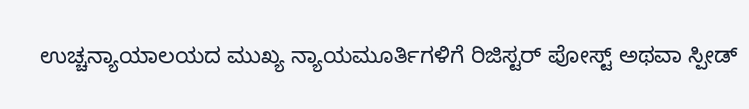ಉಚ್ಚನ್ಯಾಯಾಲಯದ ಮುಖ್ಯ ನ್ಯಾಯಮೂರ್ತಿಗಳಿಗೆ ರಿಜಿಸ್ಟರ್ ಪೋಸ್ಟ್ ಅಥವಾ ಸ್ಪೀಡ್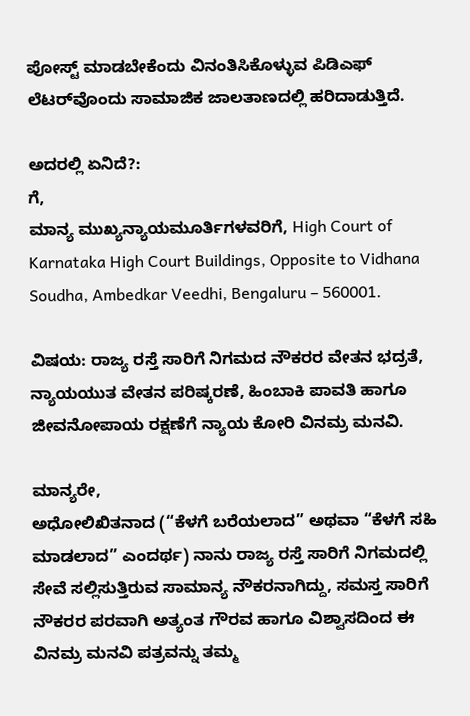ಪೋಸ್ಟ್ ಮಾಡಬೇಕೆಂದು ವಿನಂತಿಸಿಕೊಳ್ಳುವ ಪಿಡಿಎಫ್‌ ಲೆಟರ್‌ವೊಂದು ಸಾಮಾಜಿಕ ಜಾಲತಾಣದಲ್ಲಿ ಹರಿದಾಡುತ್ತಿದೆ.

ಅದರಲ್ಲಿ ಏನಿದೆ?:
ಗೆ,
ಮಾನ್ಯ ಮುಖ್ಯನ್ಯಾಯಮೂರ್ತಿಗಳವರಿಗೆ, High Court of Karnataka High Court Buildings, Opposite to Vidhana Soudha, Ambedkar Veedhi, Bengaluru – 560001.

ವಿಷಯ: ರಾಜ್ಯ ರಸ್ತೆ ಸಾರಿಗೆ ನಿಗಮದ ನೌಕರರ ವೇತನ ಭದ್ರತೆ, ನ್ಯಾಯಯುತ ವೇತನ ಪರಿಷ್ಕರಣೆ, ಹಿಂಬಾಕಿ ಪಾವತಿ ಹಾಗೂ ಜೀವನೋಪಾಯ ರಕ್ಷಣೆಗೆ ನ್ಯಾಯ ಕೋರಿ ವಿನಮ್ರ ಮನವಿ.

ಮಾನ್ಯರೇ,
ಅಧೋಲಿಖಿತನಾದ (“ಕೆಳಗೆ ಬರೆಯಲಾದ” ಅಥವಾ “ಕೆಳಗೆ ಸಹಿ ಮಾಡಲಾದ” ಎಂದರ್ಥ) ನಾನು ರಾಜ್ಯ ರಸ್ತೆ ಸಾರಿಗೆ ನಿಗಮದಲ್ಲಿ ಸೇವೆ ಸಲ್ಲಿಸುತ್ತಿರುವ ಸಾಮಾನ್ಯ ನೌಕರನಾಗಿದ್ದು, ಸಮಸ್ತ ಸಾರಿಗೆ ನೌಕರರ ಪರವಾಗಿ ಅತ್ಯಂತ ಗೌರವ ಹಾಗೂ ವಿಶ್ವಾಸದಿಂದ ಈ ವಿನಮ್ರ ಮನವಿ ಪತ್ರವನ್ನು ತಮ್ಮ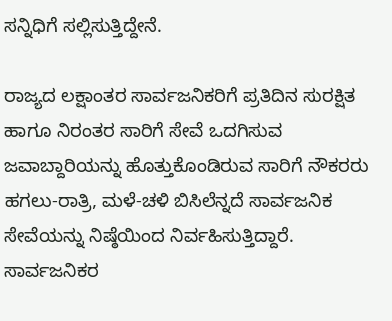ಸನ್ನಿಧಿಗೆ ಸಲ್ಲಿಸುತ್ತಿದ್ದೇನೆ.

ರಾಜ್ಯದ ಲಕ್ಷಾಂತರ ಸಾರ್ವಜನಿಕರಿಗೆ ಪ್ರತಿದಿನ ಸುರಕ್ಷಿತ ಹಾಗೂ ನಿರಂತರ ಸಾರಿಗೆ ಸೇವೆ ಒದಗಿಸುವ ಜವಾಬ್ದಾರಿಯನ್ನು ಹೊತ್ತುಕೊಂಡಿರುವ ಸಾರಿಗೆ ನೌಕರರು ಹಗಲು-ರಾತ್ರಿ, ಮಳೆ-ಚಳಿ ಬಿಸಿಲೆನ್ನದೆ ಸಾರ್ವಜನಿಕ ಸೇವೆಯನ್ನು ನಿಷ್ಠೆಯಿಂದ ನಿರ್ವಹಿಸುತ್ತಿದ್ದಾರೆ. ಸಾರ್ವಜನಿಕರ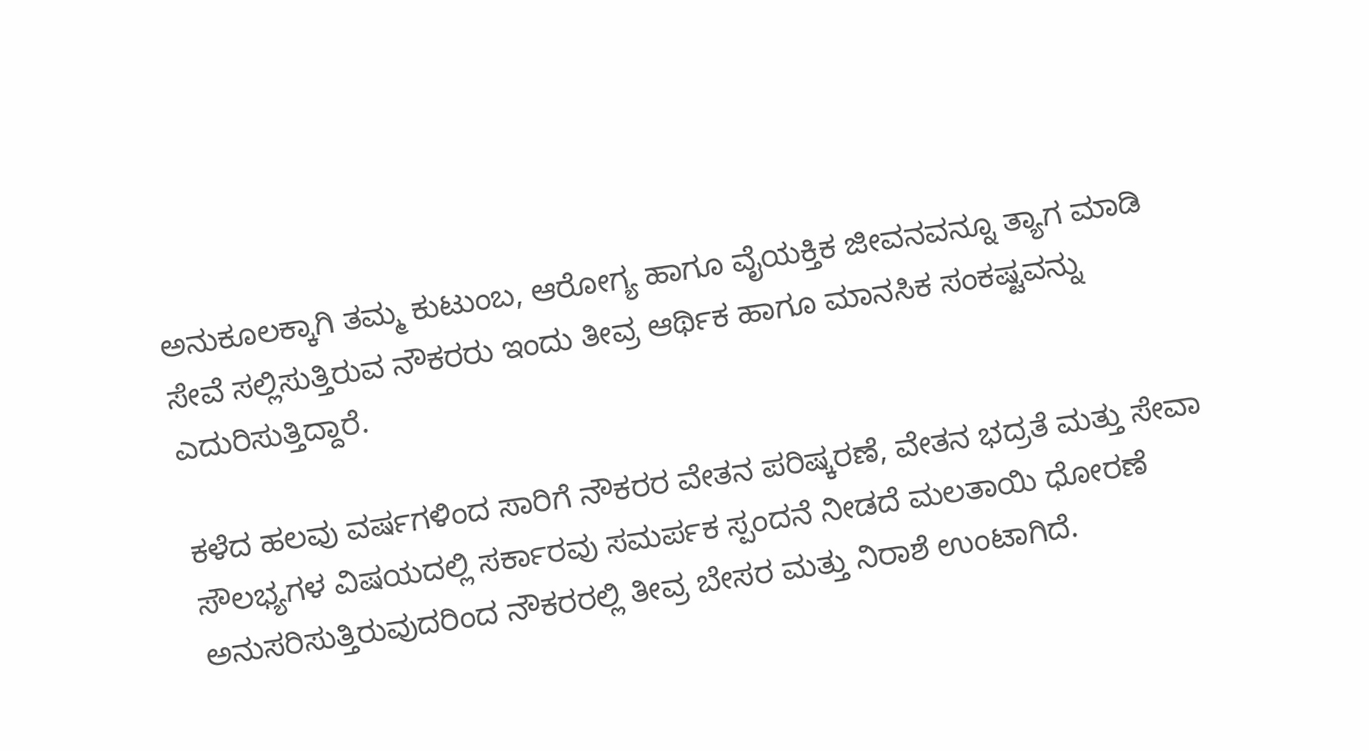ಅನುಕೂಲಕ್ಕಾಗಿ ತಮ್ಮ ಕುಟುಂಬ, ಆರೋಗ್ಯ ಹಾಗೂ ವೈಯಕ್ತಿಕ ಜೀವನವನ್ನೂ ತ್ಯಾಗ ಮಾಡಿ ಸೇವೆ ಸಲ್ಲಿಸುತ್ತಿರುವ ನೌಕರರು ಇಂದು ತೀವ್ರ ಆರ್ಥಿಕ ಹಾಗೂ ಮಾನಸಿಕ ಸಂಕಷ್ಟವನ್ನು ಎದುರಿಸುತ್ತಿದ್ದಾರೆ.

ಕಳೆದ ಹಲವು ವರ್ಷಗಳಿಂದ ಸಾರಿಗೆ ನೌಕರರ ವೇತನ ಪರಿಷ್ಕರಣೆ, ವೇತನ ಭದ್ರತೆ ಮತ್ತು ಸೇವಾ ಸೌಲಭ್ಯಗಳ ವಿಷಯದಲ್ಲಿ ಸರ್ಕಾರವು ಸಮರ್ಪಕ ಸ್ಪಂದನೆ ನೀಡದೆ ಮಲತಾಯಿ ಧೋರಣೆ ಅನುಸರಿಸುತ್ತಿರುವುದರಿಂದ ನೌಕರರಲ್ಲಿ ತೀವ್ರ ಬೇಸರ ಮತ್ತು ನಿರಾಶೆ ಉಂಟಾಗಿದೆ.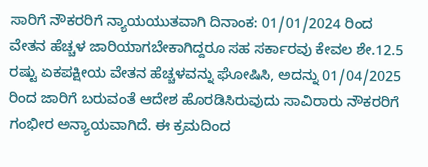ಸಾರಿಗೆ ನೌಕರರಿಗೆ ನ್ಯಾಯಯುತವಾಗಿ ದಿನಾಂಕ: 01/01/2024 ರಿಂದ ವೇತನ ಹೆಚ್ಚಳ ಜಾರಿಯಾಗಬೇಕಾಗಿದ್ದರೂ ಸಹ ಸರ್ಕಾರವು ಕೇವಲ ಶೇ.12.5 ರಷ್ಟು ಏಕಪಕ್ಷೀಯ ವೇತನ ಹೆಚ್ಚಳವನ್ನು ಘೋಷಿಸಿ, ಅದನ್ನು 01/04/2025 ರಿಂದ ಜಾರಿಗೆ ಬರುವಂತೆ ಆದೇಶ ಹೊರಡಿಸಿರುವುದು ಸಾವಿರಾರು ನೌಕರರಿಗೆ ಗಂಭೀರ ಅನ್ಯಾಯವಾಗಿದೆ. ಈ ಕ್ರಮದಿಂದ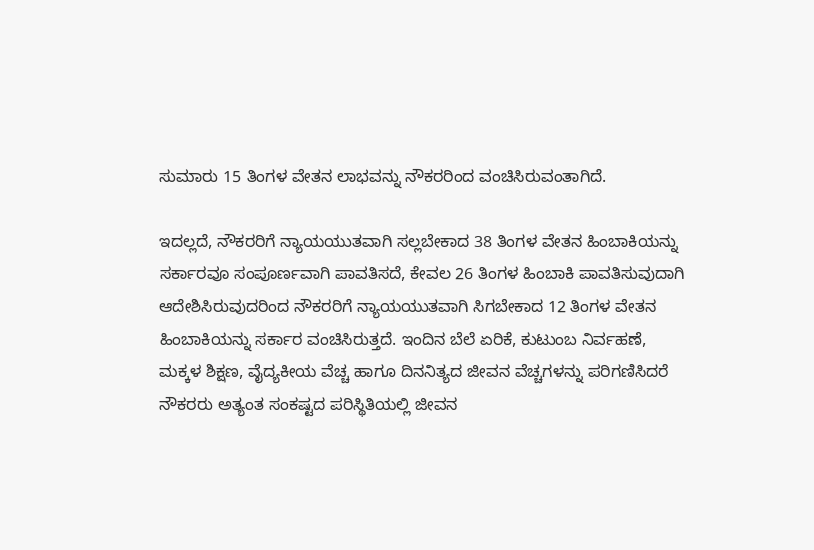ಸುಮಾರು 15 ತಿಂಗಳ ವೇತನ ಲಾಭವನ್ನು ನೌಕರರಿಂದ ವಂಚಿಸಿರುವಂತಾಗಿದೆ.

ಇದಲ್ಲದೆ, ನೌಕರರಿಗೆ ನ್ಯಾಯಯುತವಾಗಿ ಸಲ್ಲಬೇಕಾದ 38 ತಿಂಗಳ ವೇತನ ಹಿಂಬಾಕಿಯನ್ನು ಸರ್ಕಾರವೂ ಸಂಪೂರ್ಣವಾಗಿ ಪಾವತಿಸದೆ, ಕೇವಲ 26 ತಿಂಗಳ ಹಿಂಬಾಕಿ ಪಾವತಿಸುವುದಾಗಿ ಆದೇಶಿಸಿರುವುದರಿಂದ ನೌಕರರಿಗೆ ನ್ಯಾಯಯುತವಾಗಿ ಸಿಗಬೇಕಾದ 12 ತಿಂಗಳ ವೇತನ ಹಿಂಬಾಕಿಯನ್ನು ಸರ್ಕಾರ ವಂಚಿಸಿರುತ್ತದೆ. ಇಂದಿನ ಬೆಲೆ ಏರಿಕೆ, ಕುಟುಂಬ ನಿರ್ವಹಣೆ, ಮಕ್ಕಳ ಶಿಕ್ಷಣ, ವೈದ್ಯಕೀಯ ವೆಚ್ಚ ಹಾಗೂ ದಿನನಿತ್ಯದ ಜೀವನ ವೆಚ್ಚಗಳನ್ನು ಪರಿಗಣಿಸಿದರೆ ನೌಕರರು ಅತ್ಯಂತ ಸಂಕಷ್ಟದ ಪರಿಸ್ಥಿತಿಯಲ್ಲಿ ಜೀವನ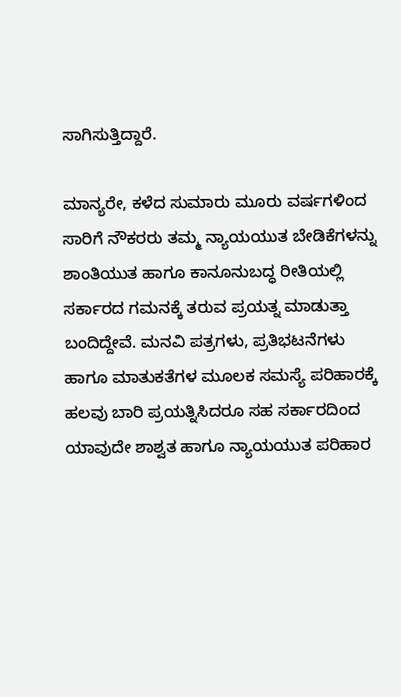ಸಾಗಿಸುತ್ತಿದ್ದಾರೆ.

ಮಾನ್ಯರೇ, ಕಳೆದ ಸುಮಾರು ಮೂರು ವರ್ಷಗಳಿಂದ ಸಾರಿಗೆ ನೌಕರರು ತಮ್ಮ ನ್ಯಾಯಯುತ ಬೇಡಿಕೆಗಳನ್ನು ಶಾಂತಿಯುತ ಹಾಗೂ ಕಾನೂನುಬದ್ಧ ರೀತಿಯಲ್ಲಿ ಸರ್ಕಾರದ ಗಮನಕ್ಕೆ ತರುವ ಪ್ರಯತ್ನ ಮಾಡುತ್ತಾ ಬಂದಿದ್ದೇವೆ. ಮನವಿ ಪತ್ರಗಳು, ಪ್ರತಿಭಟನೆಗಳು ಹಾಗೂ ಮಾತುಕತೆಗಳ ಮೂಲಕ ಸಮಸ್ಯೆ ಪರಿಹಾರಕ್ಕೆ ಹಲವು ಬಾರಿ ಪ್ರಯತ್ನಿಸಿದರೂ ಸಹ ಸರ್ಕಾರದಿಂದ ಯಾವುದೇ ಶಾಶ್ವತ ಹಾಗೂ ನ್ಯಾಯಯುತ ಪರಿಹಾರ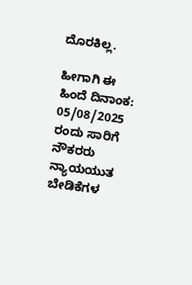ದೊರಕಿಲ್ಲ.

ಹೀಗಾಗಿ ಈ ಹಿಂದೆ ದಿನಾಂಕ: 05/08/2025 ರಂದು ಸಾರಿಗೆ ನೌಕರರು ನ್ಯಾಯಯುತ ಬೇಡಿಕೆಗಳ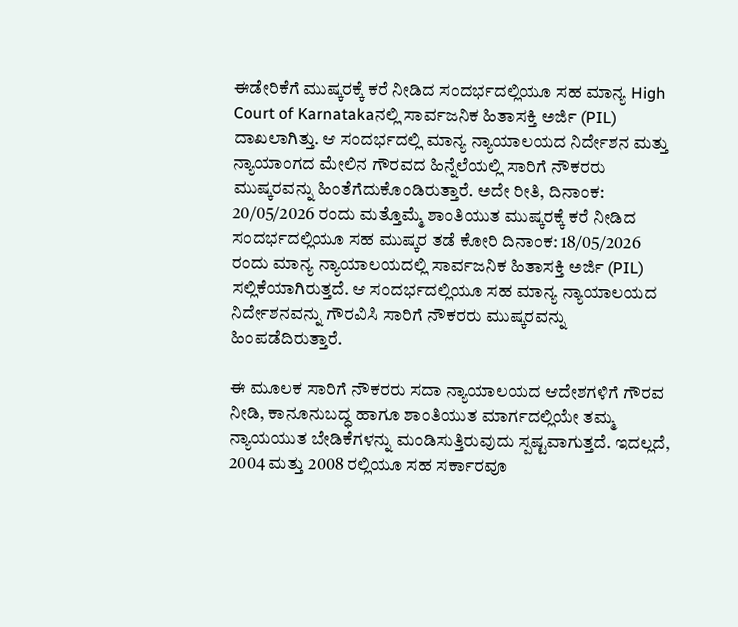ಈಡೇರಿಕೆಗೆ ಮುಷ್ಕರಕ್ಕೆ ಕರೆ ನೀಡಿದ ಸಂದರ್ಭದಲ್ಲಿಯೂ ಸಹ ಮಾನ್ಯ High Court of Karnatakaನಲ್ಲಿ ಸಾರ್ವಜನಿಕ ಹಿತಾಸಕ್ತಿ ಅರ್ಜಿ (PIL) ದಾಖಲಾಗಿತ್ತು. ಆ ಸಂದರ್ಭದಲ್ಲಿ ಮಾನ್ಯ ನ್ಯಾಯಾಲಯದ ನಿರ್ದೇಶನ ಮತ್ತು ನ್ಯಾಯಾಂಗದ ಮೇಲಿನ ಗೌರವದ ಹಿನ್ನೆಲೆಯಲ್ಲಿ ಸಾರಿಗೆ ನೌಕರರು ಮುಷ್ಕರವನ್ನು ಹಿಂತೆಗೆದುಕೊಂಡಿರುತ್ತಾರೆ. ಅದೇ ರೀತಿ, ದಿನಾಂಕ: 20/05/2026 ರಂದು ಮತ್ತೊಮ್ಮೆ ಶಾಂತಿಯುತ ಮುಷ್ಕರಕ್ಕೆ ಕರೆ ನೀಡಿದ ಸಂದರ್ಭದಲ್ಲಿಯೂ ಸಹ ಮುಷ್ಕರ ತಡೆ ಕೋರಿ ದಿನಾಂಕ: 18/05/2026 ರಂದು ಮಾನ್ಯ ನ್ಯಾಯಾಲಯದಲ್ಲಿ ಸಾರ್ವಜನಿಕ ಹಿತಾಸಕ್ತಿ ಅರ್ಜಿ (PIL) ಸಲ್ಲಿಕೆಯಾಗಿರುತ್ತದೆ. ಆ ಸಂದರ್ಭದಲ್ಲಿಯೂ ಸಹ ಮಾನ್ಯ ನ್ಯಾಯಾಲಯದ ನಿರ್ದೇಶನವನ್ನು ಗೌರವಿಸಿ ಸಾರಿಗೆ ನೌಕರರು ಮುಷ್ಕರವನ್ನು ಹಿಂಪಡೆದಿರುತ್ತಾರೆ.

ಈ ಮೂಲಕ ಸಾರಿಗೆ ನೌಕರರು ಸದಾ ನ್ಯಾಯಾಲಯದ ಆದೇಶಗಳಿಗೆ ಗೌರವ ನೀಡಿ, ಕಾನೂನುಬದ್ಧ ಹಾಗೂ ಶಾಂತಿಯುತ ಮಾರ್ಗದಲ್ಲಿಯೇ ತಮ್ಮ ನ್ಯಾಯಯುತ ಬೇಡಿಕೆಗಳನ್ನು ಮಂಡಿಸುತ್ತಿರುವುದು ಸ್ಪಷ್ಟವಾಗುತ್ತದೆ. ಇದಲ್ಲದೆ, 2004 ಮತ್ತು 2008 ರಲ್ಲಿಯೂ ಸಹ ಸರ್ಕಾರವೂ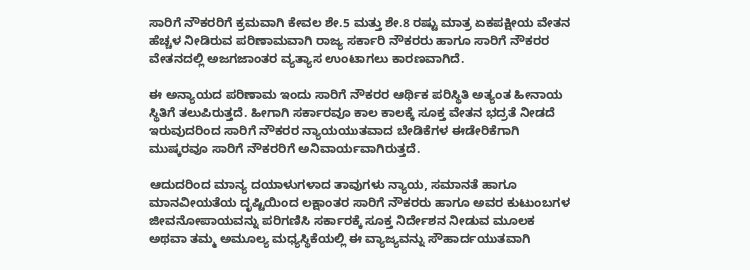ಸಾರಿಗೆ ನೌಕರರಿಗೆ ಕ್ರಮವಾಗಿ ಕೇವಲ ಶೇ.5 ಮತ್ತು ಶೇ.8 ರಷ್ಟು ಮಾತ್ರ ಏಕಪಕ್ಷೀಯ ವೇತನ ಹೆಚ್ಚಳ ನೀಡಿರುವ ಪರಿಣಾಮವಾಗಿ ರಾಜ್ಯ ಸರ್ಕಾರಿ ನೌಕರರು ಹಾಗೂ ಸಾರಿಗೆ ನೌಕರರ ವೇತನದಲ್ಲಿ ಅಜಗಜಾಂತರ ವ್ಯತ್ಯಾಸ ಉಂಟಾಗಲು ಕಾರಣವಾಗಿದೆ.

ಈ ಅನ್ಯಾಯದ ಪರಿಣಾಮ ಇಂದು ಸಾರಿಗೆ ನೌಕರರ ಆರ್ಥಿಕ ಪರಿಸ್ಥಿತಿ ಅತ್ಯಂತ ಹೀನಾಯ ಸ್ಥಿತಿಗೆ ತಲುಪಿರುತ್ತದೆ. ಹೀಗಾಗಿ ಸರ್ಕಾರವೂ ಕಾಲ ಕಾಲಕ್ಕೆ ಸೂಕ್ತ ವೇತನ ಭದ್ರತೆ ನೀಡದೆ ಇರುವುದರಿಂದ ಸಾರಿಗೆ ನೌಕರರ ನ್ಯಾಯಯುತವಾದ ಬೇಡಿಕೆಗಳ ಈಡೇರಿಕೆಗಾಗಿ ಮುಷ್ಕರವೂ ಸಾರಿಗೆ ನೌಕರರಿಗೆ ಅನಿವಾರ್ಯವಾಗಿರುತ್ತದೆ.

ಆದುದರಿಂದ ಮಾನ್ಯ ದಯಾಳುಗಳಾದ ತಾವುಗಳು ನ್ಯಾಯ, ಸಮಾನತೆ ಹಾಗೂ ಮಾನವೀಯತೆಯ ದೃಷ್ಟಿಯಿಂದ ಲಕ್ಷಾಂತರ ಸಾರಿಗೆ ನೌಕರರು ಹಾಗೂ ಅವರ ಕುಟುಂಬಗಳ ಜೀವನೋಪಾಯವನ್ನು ಪರಿಗಣಿಸಿ ಸರ್ಕಾರಕ್ಕೆ ಸೂಕ್ತ ನಿರ್ದೇಶನ ನೀಡುವ ಮೂಲಕ ಅಥವಾ ತಮ್ಮ ಅಮೂಲ್ಯ ಮಧ್ಯಸ್ಥಿಕೆಯಲ್ಲಿ ಈ ವ್ಯಾಜ್ಯವನ್ನು ಸೌಹಾರ್ದಯುತವಾಗಿ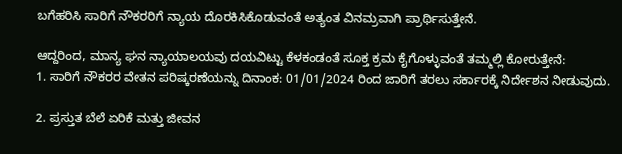ಬಗೆಹರಿಸಿ ಸಾರಿಗೆ ನೌಕರರಿಗೆ ನ್ಯಾಯ ದೊರಕಿಸಿಕೊಡುವಂತೆ ಅತ್ಯಂತ ವಿನಮ್ರವಾಗಿ ಪ್ರಾರ್ಥಿಸುತ್ತೇನೆ.

ಆದ್ದರಿಂದ, ಮಾನ್ಯ ಘನ ನ್ಯಾಯಾಲಯವು ದಯವಿಟ್ಟು ಕೆಳಕಂಡಂತೆ ಸೂಕ್ತ ಕ್ರಮ ಕೈಗೊಳ್ಳುವಂತೆ ತಮ್ಮಲ್ಲಿ ಕೋರುತ್ತೇನೆ:
1. ಸಾರಿಗೆ ನೌಕರರ ವೇತನ ಪರಿಷ್ಕರಣೆಯನ್ನು ದಿನಾಂಕ: 01/01/2024 ರಿಂದ ಜಾರಿಗೆ ತರಲು ಸರ್ಕಾರಕ್ಕೆ ನಿರ್ದೇಶನ ನೀಡುವುದು.

2. ಪ್ರಸ್ತುತ ಬೆಲೆ ಏರಿಕೆ ಮತ್ತು ಜೀವನ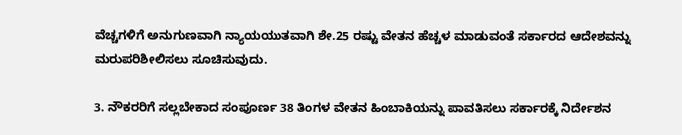ವೆಚ್ಚಗಳಿಗೆ ಅನುಗುಣವಾಗಿ ನ್ಯಾಯಯುತವಾಗಿ ಶೇ.25 ರಷ್ಟು ವೇತನ ಹೆಚ್ಚಳ ಮಾಡುವಂತೆ ಸರ್ಕಾರದ ಆದೇಶವನ್ನು ಮರುಪರಿಶೀಲಿಸಲು ಸೂಚಿಸುವುದು.

3. ನೌಕರರಿಗೆ ಸಲ್ಲಬೇಕಾದ ಸಂಪೂರ್ಣ 38 ತಿಂಗಳ ವೇತನ ಹಿಂಬಾಕಿಯನ್ನು ಪಾವತಿಸಲು ಸರ್ಕಾರಕ್ಕೆ ನಿರ್ದೇಶನ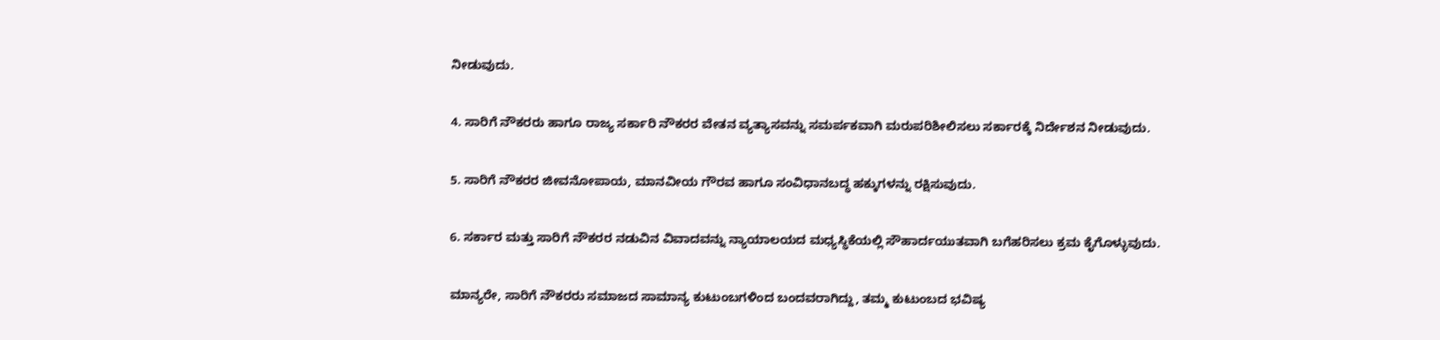ನೀಡುವುದು.

4. ಸಾರಿಗೆ ನೌಕರರು ಹಾಗೂ ರಾಜ್ಯ ಸರ್ಕಾರಿ ನೌಕರರ ವೇತನ ವ್ಯತ್ಯಾಸವನ್ನು ಸಮರ್ಪಕವಾಗಿ ಮರುಪರಿಶೀಲಿಸಲು ಸರ್ಕಾರಕ್ಕೆ ನಿರ್ದೇಶನ ನೀಡುವುದು.

5. ಸಾರಿಗೆ ನೌಕರರ ಜೀವನೋಪಾಯ, ಮಾನವೀಯ ಗೌರವ ಹಾಗೂ ಸಂವಿಧಾನಬದ್ಧ ಹಕ್ಕುಗಳನ್ನು ರಕ್ಷಿಸುವುದು.

6. ಸರ್ಕಾರ ಮತ್ತು ಸಾರಿಗೆ ನೌಕರರ ನಡುವಿನ ವಿವಾದವನ್ನು ನ್ಯಾಯಾಲಯದ ಮಧ್ಯಸ್ಥಿಕೆಯಲ್ಲಿ ಸೌಹಾರ್ದಯುತವಾಗಿ ಬಗೆಹರಿಸಲು ಕ್ರಮ ಕೈಗೊಳ್ಳುವುದು.

ಮಾನ್ಯರೇ, ಸಾರಿಗೆ ನೌಕರರು ಸಮಾಜದ ಸಾಮಾನ್ಯ ಕುಟುಂಬಗಳಿಂದ ಬಂದವರಾಗಿದ್ದು, ತಮ್ಮ ಕುಟುಂಬದ ಭವಿಷ್ಯ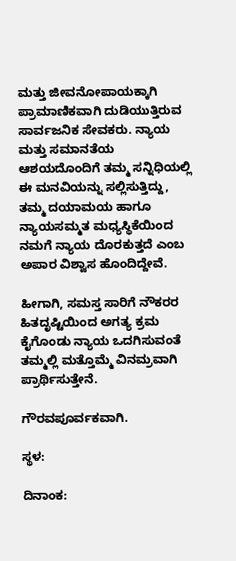ಮತ್ತು ಜೀವನೋಪಾಯಕ್ಕಾಗಿ ಪ್ರಾಮಾಣಿಕವಾಗಿ ದುಡಿಯುತ್ತಿರುವ ಸಾರ್ವಜನಿಕ ಸೇವಕರು. ನ್ಯಾಯ ಮತ್ತು ಸಮಾನತೆಯ ಆಶಯದೊಂದಿಗೆ ತಮ್ಮ ಸನ್ನಿಧಿಯಲ್ಲಿ ಈ ಮನವಿಯನ್ನು ಸಲ್ಲಿಸುತ್ತಿದ್ದು, ತಮ್ಮ ದಯಾಮಯ ಹಾಗೂ ನ್ಯಾಯಸಮ್ಮತ ಮಧ್ಯಸ್ಥಿಕೆಯಿಂದ ನಮಗೆ ನ್ಯಾಯ ದೊರಕುತ್ತದೆ ಎಂಬ ಅಪಾರ ವಿಶ್ವಾಸ ಹೊಂದಿದ್ದೇವೆ.

ಹೀಗಾಗಿ, ಸಮಸ್ತ ಸಾರಿಗೆ ನೌಕರರ ಹಿತದೃಷ್ಟಿಯಿಂದ ಅಗತ್ಯ ಕ್ರಮ ಕೈಗೊಂಡು ನ್ಯಾಯ ಒದಗಿಸುವಂತೆ ತಮ್ಮಲ್ಲಿ ಮತ್ತೊಮ್ಮೆ ವಿನಮ್ರವಾಗಿ ಪ್ರಾರ್ಥಿಸುತ್ತೇನೆ.

ಗೌರವಪೂರ್ವಕವಾಗಿ.

ಸ್ಥಳ:

ದಿನಾಂಕ: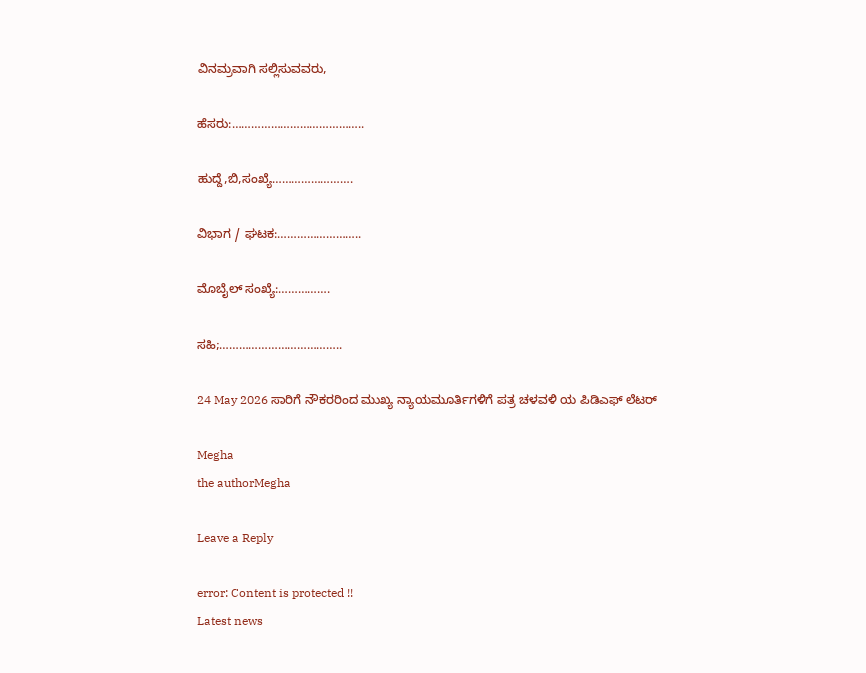ವಿನಮ್ರವಾಗಿ ಸಲ್ಲಿಸುವವರು,

ಹೆಸರು:…………………………………..

ಹುದ್ದೆ,ಬಿ,ಸಂಖ್ಯೆ…………………….

ವಿಭಾಗ / ಘಟಕ:……………………..

ಮೊಬೈಲ್ ಸಂಖ್ಯೆ:…………….

ಸಹಿ;………………………………..

24 May 2026 ಸಾರಿಗೆ ನೌಕರರಿಂದ ಮುಖ್ಯ ನ್ಯಾಯಮೂರ್ತಿಗಳಿಗೆ ಪತ್ರ ಚಳವಳಿ ಯ ಪಿಡಿಎಫ್‌ ಲೆಟರ್‌

Megha
the authorMegha

Leave a Reply

error: Content is protected !!
Latest news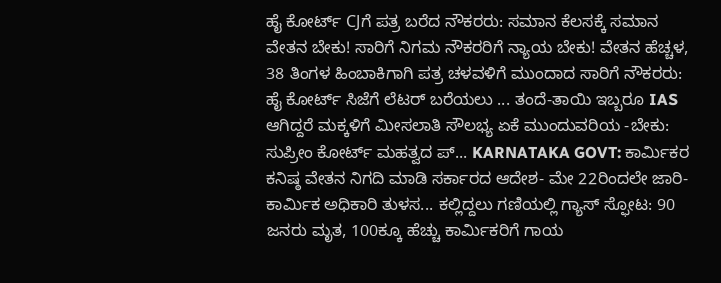ಹೈ ಕೋರ್ಟ್‌ CJಗೆ ಪತ್ರ ಬರೆದ ನೌಕರರು: ಸಮಾನ ಕೆಲಸಕ್ಕೆ ಸಮಾನ ವೇತನ ಬೇಕು! ಸಾರಿಗೆ ನಿಗಮ ನೌಕರರಿಗೆ ನ್ಯಾಯ ಬೇಕು! ವೇತನ ಹೆಚ್ಚಳ, 38 ತಿಂಗಳ ಹಿಂಬಾಕಿಗಾಗಿ ಪತ್ರ ಚಳವಳಿಗೆ ಮುಂದಾದ ಸಾರಿಗೆ ನೌಕರರು: ಹೈ ಕೋರ್ಟ್‌ ಸಿಜೆಗೆ ಲೆಟರ್ ಬರೆಯಲು ... ತಂದೆ-ತಾಯಿ ಇಬ್ಬರೂ IAS ಆಗಿದ್ದರೆ ಮಕ್ಕಳಿಗೆ ಮೀಸಲಾತಿ ಸೌಲಭ್ಯ ಏಕೆ ಮುಂದುವರಿಯ -ಬೇಕು: ಸುಪ್ರೀಂ ಕೋರ್ಟ್‌ ಮಹತ್ವದ ಪ್... KARNATAKA GOVT: ಕಾರ್ಮಿಕರ ಕನಿಷ್ಠ ವೇತನ ನಿಗದಿ ಮಾಡಿ ಸರ್ಕಾರದ ಆದೇಶ- ಮೇ 22ರಿಂದಲೇ ಜಾರಿ- ಕಾರ್ಮಿಕ ಅಧಿಕಾರಿ ತುಳಸ... ಕಲ್ಲಿದ್ದಲು ಗಣಿಯಲ್ಲಿ ಗ್ಯಾಸ್‌ ಸ್ಫೋಟ: 90 ಜನರು ಮೃತ, 100ಕ್ಕೂ ಹೆಚ್ಚು ಕಾರ್ಮಿಕರಿಗೆ ಗಾಯ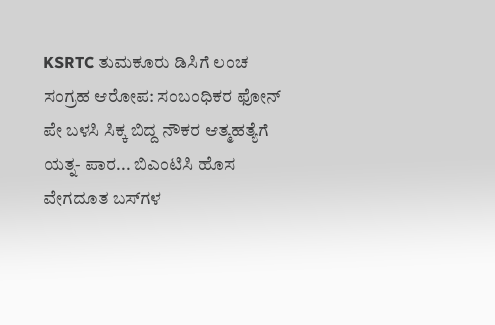KSRTC ತುಮಕೂರು ಡಿಸಿಗೆ ಲಂಚ ಸಂಗ್ರಹ ಆರೋಪ: ಸಂಬಂಧಿಕರ ಫೋನ್‌ ಪೇ ಬಳಸಿ ಸಿಕ್ಕ ಬಿದ್ದ ನೌಕರ ಆತ್ಮಹತ್ಯೆಗೆ ಯತ್ನ- ಪಾರ... ಬಿಎಂಟಿಸಿ ಹೊಸ ವೇಗದೂತ ಬಸ್‌ಗಳ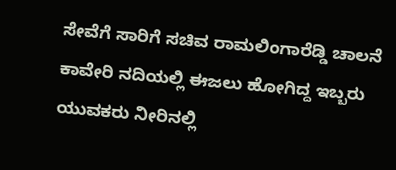ಸೇವೆಗೆ ಸಾರಿಗೆ ಸಚಿವ ರಾಮಲಿಂಗಾರೆಡ್ಡಿ ಚಾಲನೆ ಕಾವೇರಿ ನದಿಯಲ್ಲಿ ಈಜಲು ಹೋಗಿದ್ದ ಇಬ್ಬರು ಯುವಕರು ನೀರಿನಲ್ಲಿ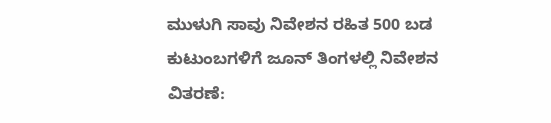ಮುಳುಗಿ ಸಾವು ನಿವೇಶನ ರಹಿತ 500 ಬಡ ಕುಟುಂಬಗಳಿಗೆ ಜೂನ್ ತಿಂಗಳಲ್ಲಿ ನಿವೇಶನ ವಿತರಣೆ: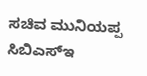ಸಚಿವ ಮುನಿಯಪ್ಪ ಸಿಬಿಎಸ್‌ಇ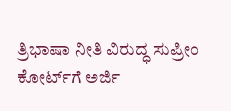ತ್ರಿಭಾಷಾ ನೀತಿ ವಿರುದ್ಧ ಸುಪ್ರೀಂ ಕೋರ್ಟ್‌ಗೆ ಅರ್ಜಿ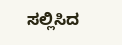ಸಲ್ಲಿಸಿದ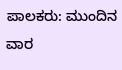ಪಾಲಕರು: ಮುಂದಿನ ವಾರ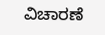ವಿಚಾರಣೆ